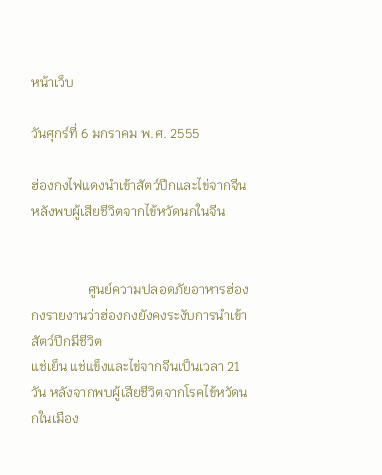หน้าเว็บ

วันศุกร์ที่ 6 มกราคม พ.ศ. 2555

ฮ่องกงไฟแดงนำเข้าสัตว์ปีกและไข่จากจีน หลังพบผู้เสียชีวิตจากไข้หวัดนกในจีน


                 ศูนย์ความปลอดภัยอาหารฮ่องกงรายงานว่าฮ่องกงยังคงระงับการนำเข้าสัตว์ปีกมีชีวิต
แช่เย็น แช่แข็งและไข่จากจีนเป็นเวลา 21 วัน หลังจากพบผู้เสียชีวิตจากโรคไข้หวัดนกในเมือง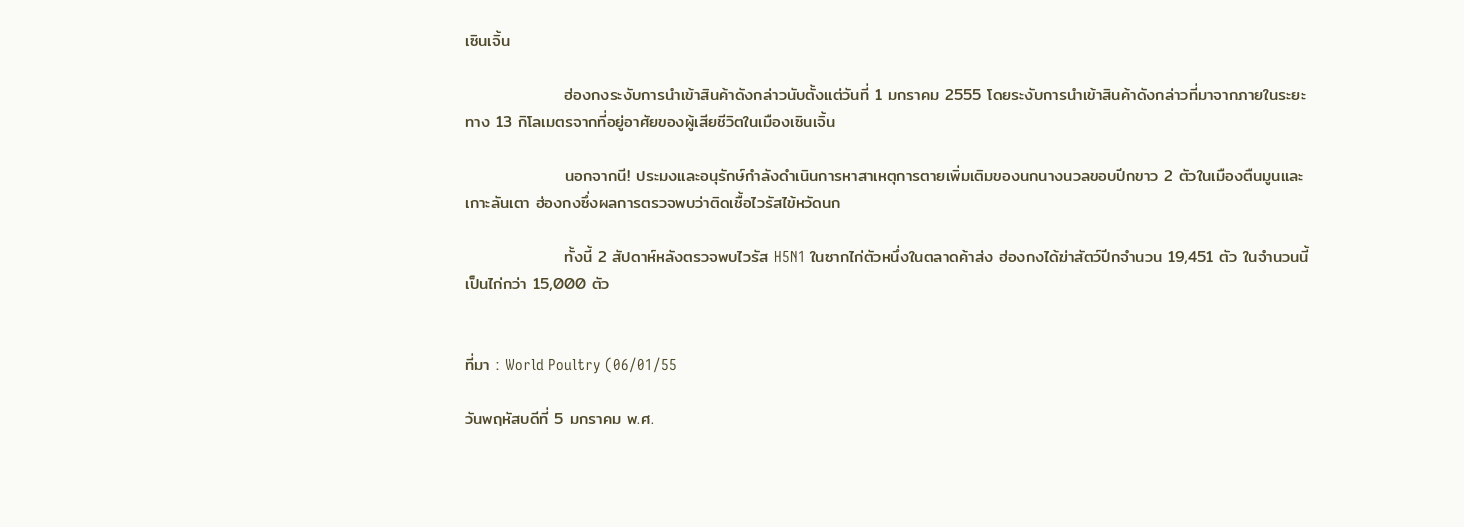เซินเจิ้น

                 ฮ่องกงระงับการนำเข้าสินค้าดังกล่าวนับตั้งแต่วันที่ 1 มกราคม 2555 โดยระงับการนำเข้าสินค้าดังกล่าวที่มาจากภายในระยะทาง 13 กิโลเมตรจากที่อยู่อาศัยของผู้เสียชีวิตในเมืองเซินเจิ้น

                 นอกจากนี! ประมงและอนุรักษ์กำลังดำเนินการหาสาเหตุการตายเพิ่มเติมของนกนางนวลขอบปีกขาว 2 ตัวในเมืองตืนมูนและเกาะลันเตา ฮ่องกงซึ่งผลการตรวจพบว่าติดเชื้อไวรัสไข้หวัดนก

                 ทั้งนี้ 2 สัปดาห์หลังตรวจพบไวรัส H5N1 ในซากไก่ตัวหนึ่งในตลาดค้าส่ง ฮ่องกงได้ฆ่าสัตว์ปีกจำนวน 19,451 ตัว ในจำนวนนี้เป็นไก่กว่า 15,000 ตัว


ที่มา : World Poultry (06/01/55

วันพฤหัสบดีที่ 5 มกราคม พ.ศ.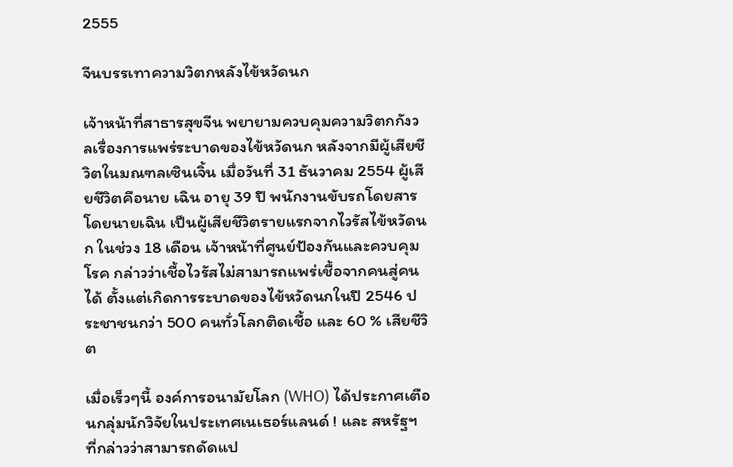2555

จีนบรรเทาความวิตกหลังไข้หวัดนก

เจ้าหน้าที่สาธารสุขจีน พยายามควบคุมความวิตกกังวลเรื่องการแพร่ระบาดของไข้หวัดนก หลังจากมีผู้เสียชีวิตในมณฑลเซินเจิ้น เมื่อวันที่ 31 ธันวาคม 2554 ผู้เสียชีวิตคือนาย เฉิน อายุ 39 ปี พนักงานขับรถโดยสาร โดยนายเฉิน เป็นผู้เสียชีวิตรายแรกจากไวรัสไข้หวัดนก ในช่วง 18 เดือน เจ้าหน้าที่ศูนย์ป้องกันและควบคุมโรค กล่าวว่าเชื้อไวรัสไม่สามารถแพร่เชื้อจากคนสู่คนได้ ตั้งแต่เกิดการระบาดของไข้หวัดนกในปี 2546 ประชาชนกว่า 500 คนทั่วโลกติดเชื้อ และ 60 % เสียชีวิต

เมื่อเร็วๆนี้ องค์การอนามัยโลก (WHO) ได้ประกาศเตือนกลุ่มนักวิจัยในประเทศเนเธอร์แลนด์ ! และ สหรัฐฯ ที่กล่าวว่าสามารถดัดแป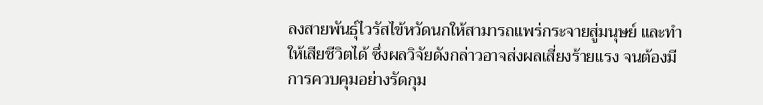ลงสายพันธุ์ไวรัสไข้หวัดนกให้สามารถแพร่กระจายสู่มนุษย์ และทำให้เสียชีวิตได้ ซึ่งผลวิจัยดังกล่าวอาจส่งผลเสี่ยงร้ายแรง จนต้องมีการควบคุมอย่างรัดกุม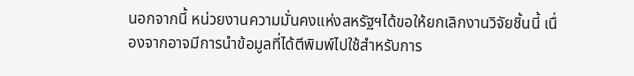นอกจากนี้ หน่วยงานความมั่นคงแห่งสหรัฐฯได้ขอให้ยกเลิกงานวิจัยชิ้นนี้ เนื่องจากอาจมีการนำข้อมูลที่ได้ตีพิมพ์ไปใช้สำหรับการ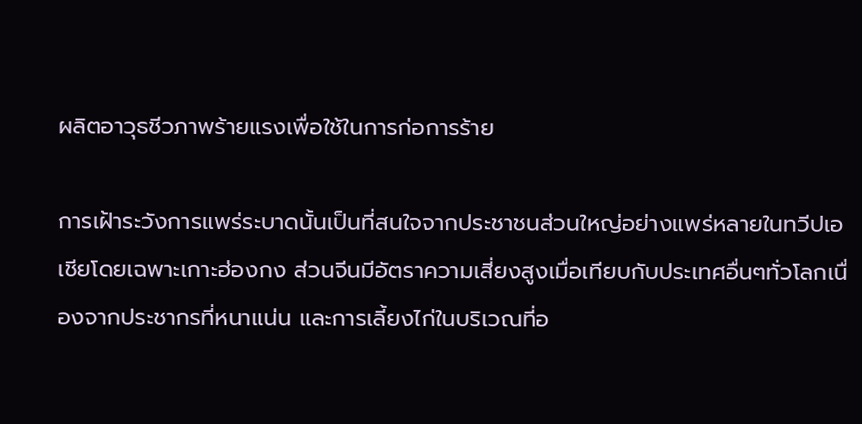ผลิตอาวุธชีวภาพร้ายแรงเพื่อใช้ในการก่อการร้าย

การเฝ้าระวังการแพร่ระบาดนั้นเป็นที่สนใจจากประชาชนส่วนใหญ่อย่างแพร่หลายในทวีปเอเชียโดยเฉพาะเกาะฮ่องกง ส่วนจีนมีอัตราความเสี่ยงสูงเมื่อเทียบกับประเทศอื่นๆทั่วโลกเนื่องจากประชากรที่หนาแน่น และการเลี้ยงไก่ในบริเวณที่อ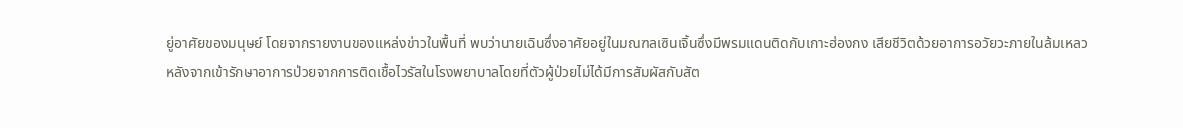ยู่อาศัยของมนุษย์ โดยจากรายงานของแหล่งข่าวในพื้นที่ พบว่านายเฉินซึ่งอาศัยอยู่ในมณฑลเซินเจิ้นซึ่งมีพรมแดนติดกับเกาะฮ่องกง เสียชีวิตด้วยอาการอวัยวะภายในล้มเหลว หลังจากเข้ารักษาอาการป่วยจากการติดเชื้อไวรัสในโรงพยาบาลโดยที่ตัวผู้ป่วยไม่ได้มีการสัมผัสกับสัต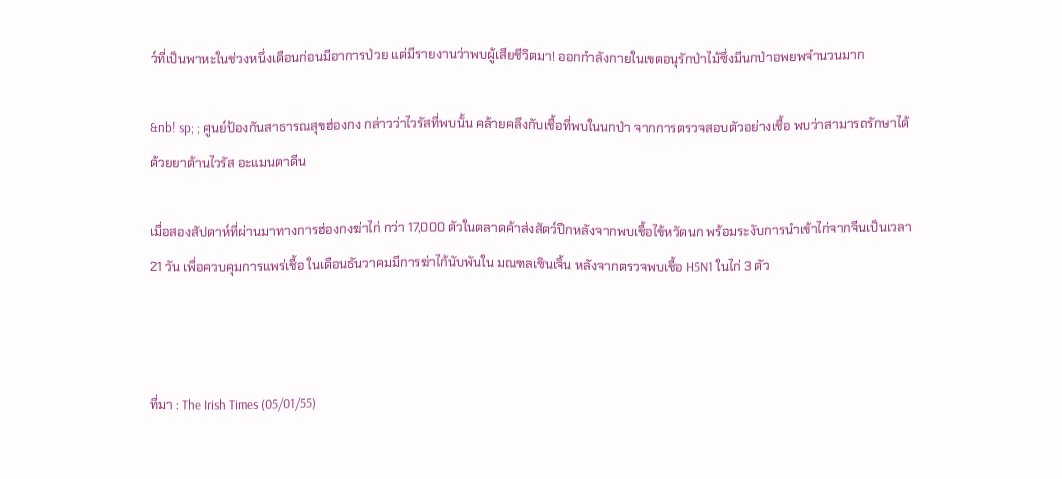ว์ที่เป็นพาหะในช่วงหนึ่งเดือนก่อนมีอาการป่วย แต่มีรายงานว่าพบผู้เสียชีวิตมา! ออกกำลังกายในเขตอนุรักป่าไม้ซึ่งมีนกป่าอพยพจำนวนมาก

&nb! sp; ; ศูนย์ป้องกันสาธารณสุขฮ่องกง กล่าวว่าไวรัสที่พบนั้น คล้ายคลึงกับเชื้อที่พบในนกป่า จากการตรวจสอบตัวอย่างเชื้อ พบว่าสามารถรักษาได้ด้วยยาต้านไวรัส อะแมนตาดีน

เมื่อสองสัปดาห์ที่ผ่านมาทางการฮ่องกงฆ่าไก่ กว่า 17,000 ตัวในตลาดค้าส่งสัตว์ปีกหลังจากพบเชื้อไข้หวัดนก พร้อมระงับการนำเข้าไก่จากจีนเป็นเวลา 21 วัน เพื่อควบคุมการแพร่เชื้อ ในเดือนธันวาคมมีการฆ่าไก้นับพันใน มณฑลเซินเจิ้น หลังจากตรวจพบเชื้อ H5N1 ในไก่ 3 ตัว



ที่มา : The Irish Times (05/01/55)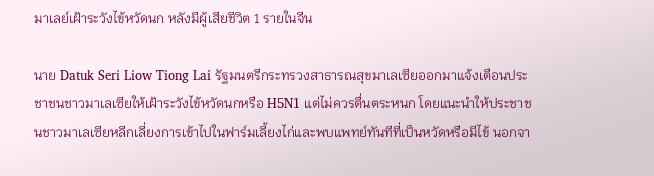มาเลย์เฝ้าระวังไข้หวัดนก หลังมีผู้เสียชีวิต 1 รายในจีน

นาย Datuk Seri Liow Tiong Lai รัฐมนตรีกระทรวงสาธารณสุขมาเลเซียออกมาแจ้งเตือนประชาชนชาวมาเลเซียให้เฝ้าระวังไข้หวัดนกหรือ H5N1 แต่ไม่ควรตื่นตระหนก โดยแนะนำให้ประชาชนชาวมาเลเซียหลีกเลี่ยงการเข้าไปในฟาร์มเลี้ยงไก่และพบแพทย์ทันทีที่เป็นหวัดหรือมีไข้ นอกจา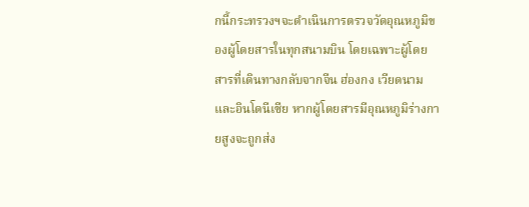กนี้กระทรวงฯจะดำเนินการตรวจวัดอุณหภูมิของผู้โดยสารในทุกสนามบิน โดยเฉพาะผู้โดยสารที่เดินทางกลับจากจีน ฮ่องกง เวียดนาม และอินโดนีเซีย หากผู้โดยสารมีอุณหภูมิร่างกายสูงจะถูกส่ง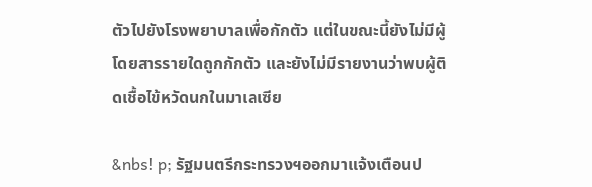ตัวไปยังโรงพยาบาลเพื่อกักตัว แต่ในขณะนี้ยังไม่มีผู้โดยสารรายใดถูกกักตัว และยังไม่มีรายงานว่าพบผู้ติดเชื้อไข้หวัดนกในมาเลเซีย

&nbs! p; รัฐมนตรีกระทรวงฯออกมาแจ้งเตือนป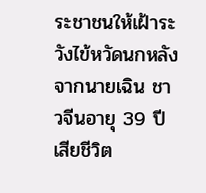ระชาชนให้เฝ้าระวังไข้หวัดนกหลังจากนายเฉิน ชาวจีนอายุ 39 ปี เสียชีวิต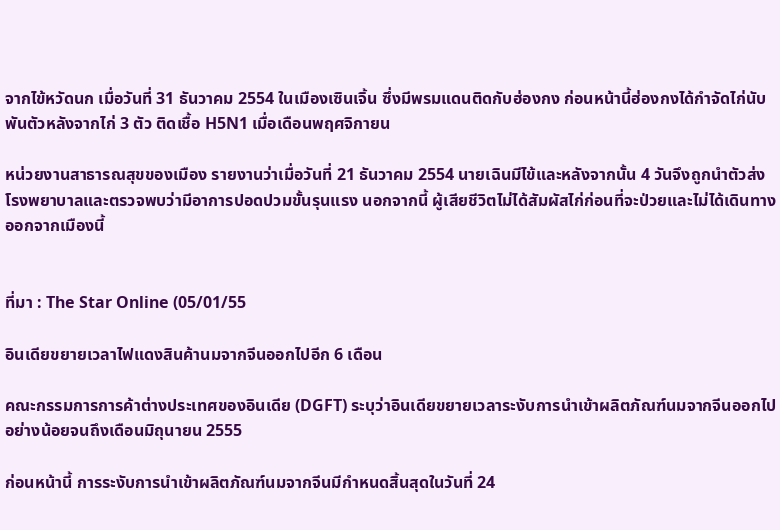จากไข้หวัดนก เมื่อวันที่ 31 ธันวาคม 2554 ในเมืองเซินเจิ้น ซึ่งมีพรมแดนติดกับฮ่องกง ก่อนหน้านี้ฮ่องกงได้กำจัดไก่นับพันตัวหลังจากไก่ 3 ตัว ติดเชื้อ H5N1 เมื่อเดือนพฤศจิกายน

หน่วยงานสาธารณสุขของเมือง รายงานว่าเมื่อวันที่ 21 ธันวาคม 2554 นายเฉินมีไข้และหลังจากนั้น 4 วันจึงถูกนำตัวส่งโรงพยาบาลและตรวจพบว่ามีอาการปอดปวมขั้นรุนแรง นอกจากนี้ ผู้เสียชีวิตไม่ได้สัมผัสไก่ก่อนที่จะป่วยและไม่ได้เดินทางออกจากเมืองนี้


ที่มา : The Star Online (05/01/55

อินเดียขยายเวลาไฟแดงสินค้านมจากจีนออกไปอีก 6 เดือน

คณะกรรมการการค้าต่างประเทศของอินเดีย (DGFT) ระบุว่าอินเดียขยายเวลาระงับการนำเข้าผลิตภัณฑ์นมจากจีนออกไปอย่างน้อยจนถึงเดือนมิถุนายน 2555

ก่อนหน้านี้ การระงับการนำเข้าผลิตภัณฑ์นมจากจีนมีกำหนดสิ้นสุดในวันที่ 24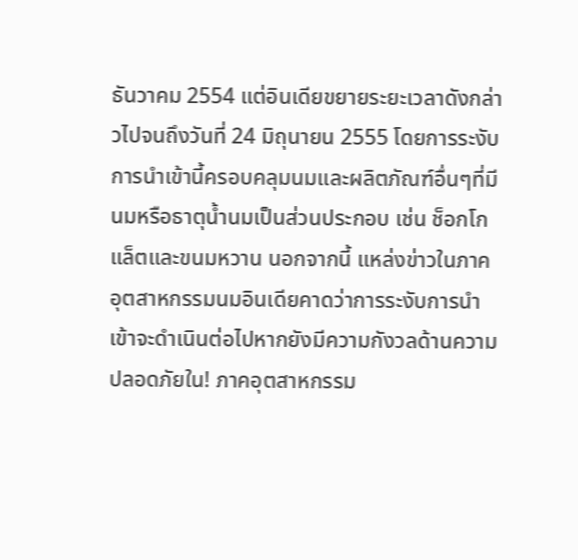ธันวาคม 2554 แต่อินเดียขยายระยะเวลาดังกล่าวไปจนถึงวันที่ 24 มิถุนายน 2555 โดยการระงับการนำเข้านี้ครอบคลุมนมและผลิตภัณฑ์อื่นๆที่มีนมหรือธาตุน้ำนมเป็นส่วนประกอบ เช่น ช็อกโกแล็ตและขนมหวาน นอกจากนี้ แหล่งข่าวในภาคอุตสาหกรรมนมอินเดียคาดว่าการระงับการนำเข้าจะดำเนินต่อไปหากยังมีความกังวลด้านความปลอดภัยใน! ภาคอุตสาหกรรม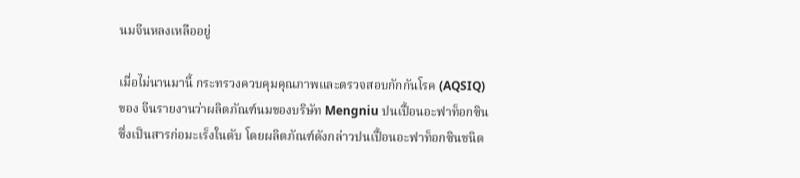นมจีนหลงเหลืออยู่

เมื่อไม่นานมานี้ กระทรวงควบคุมคุณภาพและตรวจสอบกักกันโรค (AQSIQ) ของ จีนรายงานว่าผลิตภัณฑ์นมของบริษัท Mengniu ปนเปื้อนอะฟาท็อกซิน ซึ่งเป็นสารก่อมะเร็งในตับ โดยผลิตภัณฑ์ดังกล่าวปนเปื้อนอะฟาท็อกซินชนิด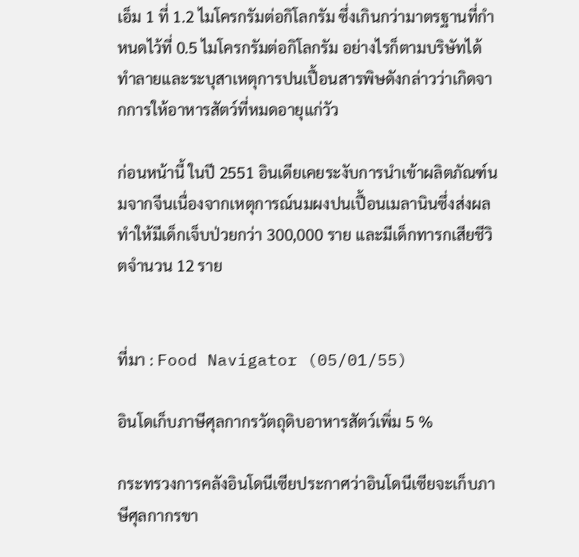เอ็ม 1 ที่ 1.2 ไมโครกรัมต่อกิโลกรัม ซึ่งเกินกว่ามาตรฐานที่กำหนดไว้ที่ 0.5 ไมโครกรัมต่อกิโลกรัม อย่างไรก็ตามบริษัทได้ทำลายและระบุสาเหตุการปนเปื้อนสารพิษดังกล่าวว่าเกิดจากการให้อาหารสัตว์ที่หมดอายุแก่วัว

ก่อนหน้านี้ ในปี 2551 อินเดียเคยระงับการนำเข้าผลิตภัณฑ์นมจากจีนเนื่องจากเหตุการณ์นมผงปนเปื้อนเมลานินซึ่งส่งผลทำให้มีเด็กเจ็บป่วยกว่า 300,000 ราย และมีเด็กทารกเสียชีวิตจำนวน 12 ราย


ที่มา : Food Navigator (05/01/55)

อินโดเก็บภาษีศุลกากรวัตถุดิบอาหารสัตว์เพิ่ม 5 %

กระทรวงการคลังอินโดนีเซียประกาศว่าอินโดนีเซียจะเก็บภาษีศุลกากรขา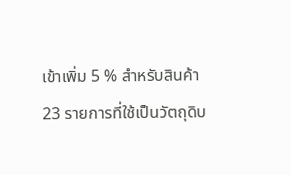เข้าเพิ่ม 5 % สำหรับสินค้า 23 รายการที่ใช้เป็นวัตถุดิบ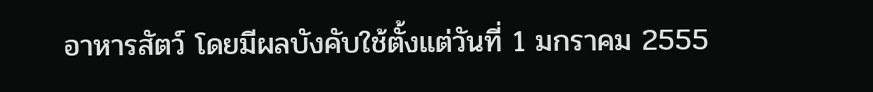อาหารสัตว์ โดยมีผลบังคับใช้ตั้งแต่วันที่ 1 มกราคม 2555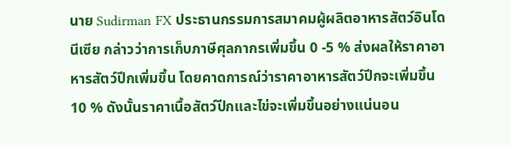นาย Sudirman FX ประธานกรรมการสมาคมผู้ผลิตอาหารสัตว์อินโดนีเซีย กล่าวว่าการเก็บภาษีศุลกากรเพิ่มขึ้น 0 -5 % ส่งผลให้ราคาอาหารสัตว์ปีกเพิ่มขึ้น โดยคาดการณ์ว่าราคาอาหารสัตว์ปีกจะเพิ่มขึ้น 10 % ดังนั้นราคาเนื้อสัตว์ปีกและไข่จะเพิ่มขึ้นอย่างแน่นอน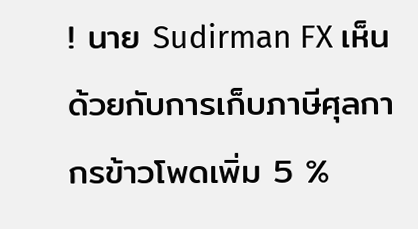! นาย Sudirman FX เห็นด้วยกับการเก็บภาษีศุลกากรข้าวโพดเพิ่ม 5 %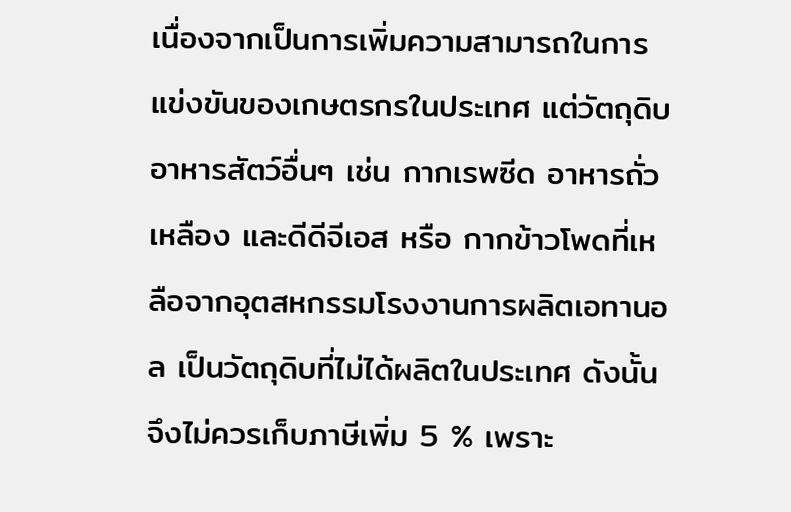เนื่องจากเป็นการเพิ่มความสามารถในการแข่งขันของเกษตรกรในประเทศ แต่วัตถุดิบอาหารสัตว์อื่นๆ เช่น กากเรพซีด อาหารถั่วเหลือง และดีดีจีเอส หรือ กากข้าวโพดที่เหลือจากอุตสหกรรมโรงงานการผลิตเอทานอล เป็นวัตถุดิบที่ไม่ได้ผลิตในประเทศ ดังนั้นจึงไม่ควรเก็บภาษีเพิ่ม 5 % เพราะ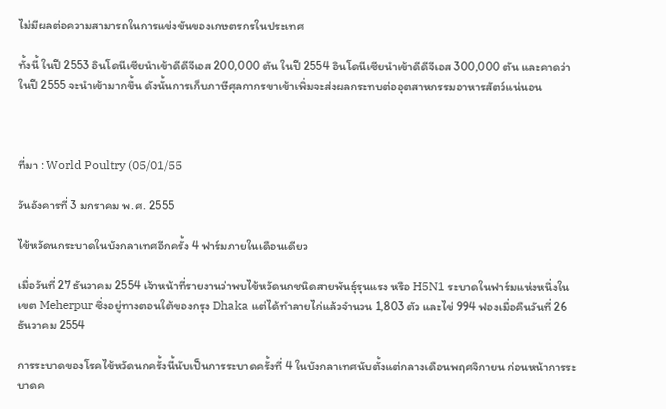ไม่มีผลต่อความสามารถในการแข่งขันของเกษตรกรในประเทศ

ทั้งนี้ ในปี 2553 อินโดนีเซียนำเข้าดีดีจีเอส 200,000 ตัน ในปี 2554 อินโดนีเซียนำเข้าดีดีจีเอส 300,000 ตัน และคาดว่าในปี 2555 จะนำเข้ามากขึ้น ดังนั้นการเก็บภาษีศุลกากรขาเข้าเพิ่มจะส่งผลกระทบต่ออุตสาหกรรมอาหารสัตว์แน่นอน



ที่มา : World Poultry (05/01/55

วันอังคารที่ 3 มกราคม พ.ศ. 2555

ไข้หวัดนกระบาดในบังกลาเทศอีกครั้ง 4 ฟาร์มภายในเดือนเดียว

เมื่อวันที่ 27 ธันวาคม 2554 เจ้าหน้าที่รายงานว่าพบไข้หวัดนกชนิดสายพันธุ์รุนแรง หรือ H5N1 ระบาดในฟาร์มแห่งหนึ่งในเขต Meherpur ซึ่งอยู่ทางตอนใต้ของกรุง Dhaka แต่ได้ทำลายไก่แล้วจำนวน 1,803 ตัว และไข่ 994 ฟองเมื่อคืนวันที่ 26 ธันวาคม 2554

การระบาดของโรคไข้หวัดนกครั้งนี้นับเป็นการระบาดครั้งที่ 4 ในบังกลาเทศนับตั้งแต่กลางเดือนพฤศจิกายน ก่อนหน้าการระบาดค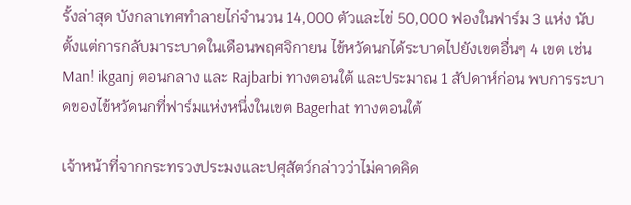รั้งล่าสุด บังกลาเทศทำลายไก่จำนวน 14,000 ตัวและไข่ 50,000 ฟองในฟาร์ม 3 แห่ง นับตั้งแต่การกลับมาระบาดในเดือนพฤศจิกายน ไข้หวัดนกได้ระบาดไปยังเขตอื่นๆ 4 เขต เช่น Man! ikganj ตอนกลาง และ Rajbarbi ทางตอนใต้ และประมาณ 1 สัปดาห์ก่อน พบการระบาดของไข้หวัดนกที่ฟาร์มแห่งหนึ่งในเขต Bagerhat ทางตอนใต้

เจ้าหน้าที่จากกระทรวงประมงและปศุสัตว์กล่าวว่าไม่คาดคิด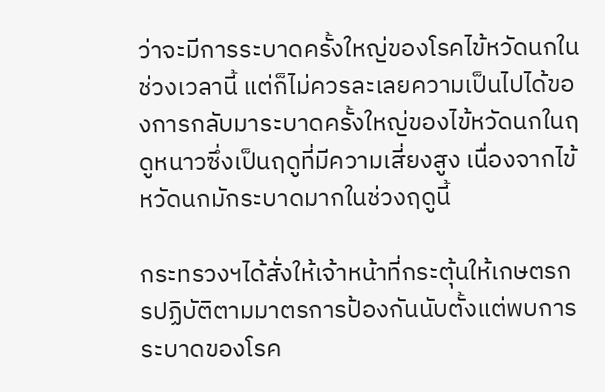ว่าจะมีการระบาดครั้งใหญ่ของโรคไข้หวัดนกในช่วงเวลานี้ แต่ก็ไม่ควรละเลยความเป็นไปได้ของการกลับมาระบาดครั้งใหญ่ของไข้หวัดนกในฤดูหนาวซึ่งเป็นฤดูที่มีความเสี่ยงสูง เนื่องจากไข้หวัดนกมักระบาดมากในช่วงฤดูนี้

กระทรวงฯได้สั่งให้เจ้าหน้าที่กระตุ้นให้เกษตรกรปฏิบัติตามมาตรการป้องกันนับตั้งแต่พบการระบาดของโรค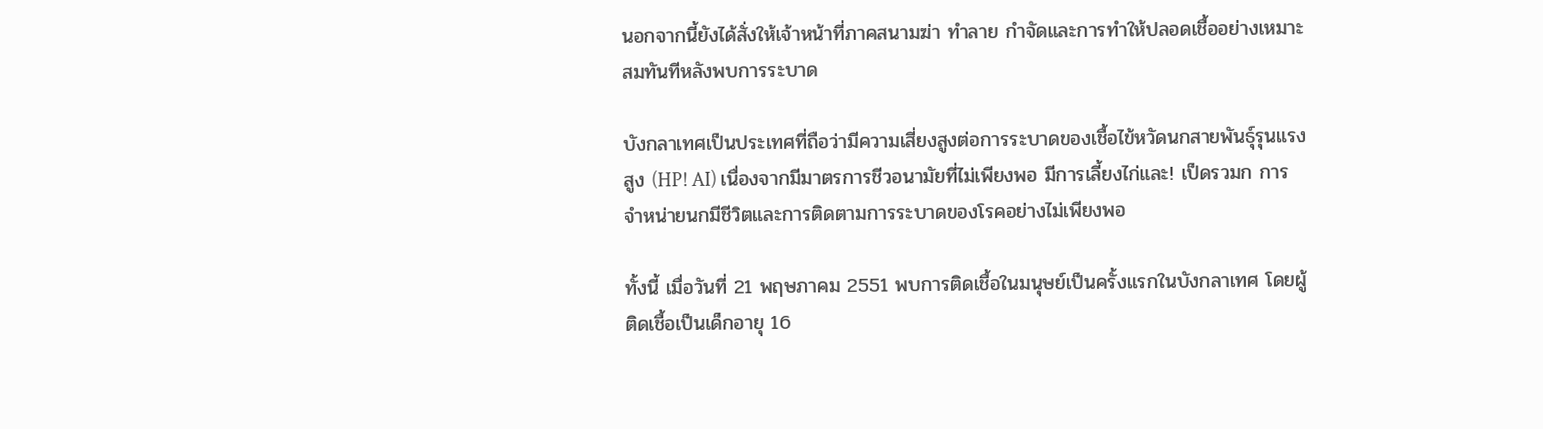นอกจากนี้ยังได้สั่งให้เจ้าหน้าที่ภาคสนามฆ่า ทำลาย กำจัดและการทำให้ปลอดเชื้ออย่างเหมาะสมทันทีหลังพบการระบาด

บังกลาเทศเป็นประเทศที่ถือว่ามีความเสี่ยงสูงต่อการระบาดของเชื้อไข้หวัดนกสายพันธุ์รุนแรงสูง (HP! AI) เนื่องจากมีมาตรการชีวอนามัยที่ไม่เพียงพอ มีการเลี้ยงไก่และ! เป็ดรวมก การจำหน่ายนกมีชีวิตและการติดตามการระบาดของโรคอย่างไม่เพียงพอ

ทั้งนี้ เมื่อวันที่ 21 พฤษภาคม 2551 พบการติดเชื้อในมนุษย์เป็นครั้งแรกในบังกลาเทศ โดยผู้ติดเชื้อเป็นเด็กอายุ 16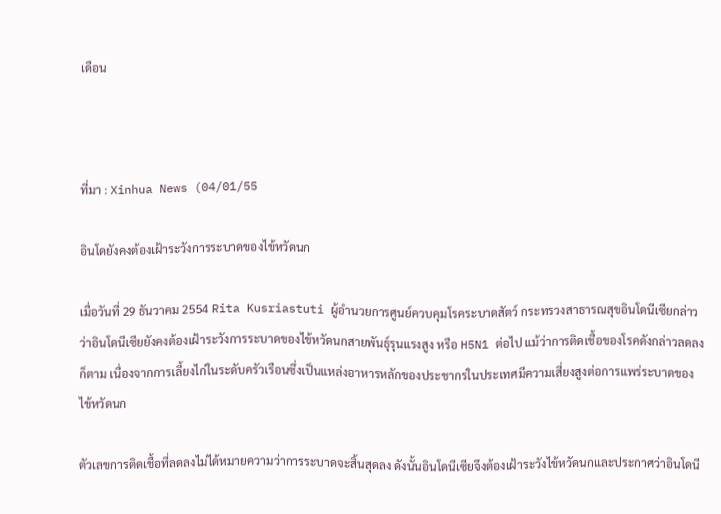เดือน



ที่มา : Xinhua News (04/01/55

อินโดยังคงต้องเฝ้าระวังการระบาดของไข้หวัดนก

เมื่อวันที่ 29 ธันวาคม 2554 Rita Kusriastuti ผู้อำนวยการศูนย์ควบคุมโรคระบาดสัตว์ กระทรวงสาธารณสุขอินโดนีเซียกล่าวว่าอินโดนีเซียยังคงต้องเฝ้าระวังการระบาดของไข้หวัดนกสายพันธุ์รุนแรงสูง หรือ H5N1 ต่อไป แม้ว่าการติดเชื้อของโรคดังกล่าวลดลงก็ตาม เนื่องจากการเลี้ยงไก่ในระดับครัวเรือนซึ่งเป็นแหล่งอาหารหลักของประชากรในประเทศมีความเสี่ยงสูงต่อการแพร่ระบาดของไข้หวัดนก

ตัวเลขการติดเชื้อที่ลดลงไม่ได้หมายความว่าการระบาดจะสิ้นสุดลง ดังนั้นอินโดนีเซียจึงต้องเฝ้าระวังไข้หวัดนกและประกาศว่าอินโดนี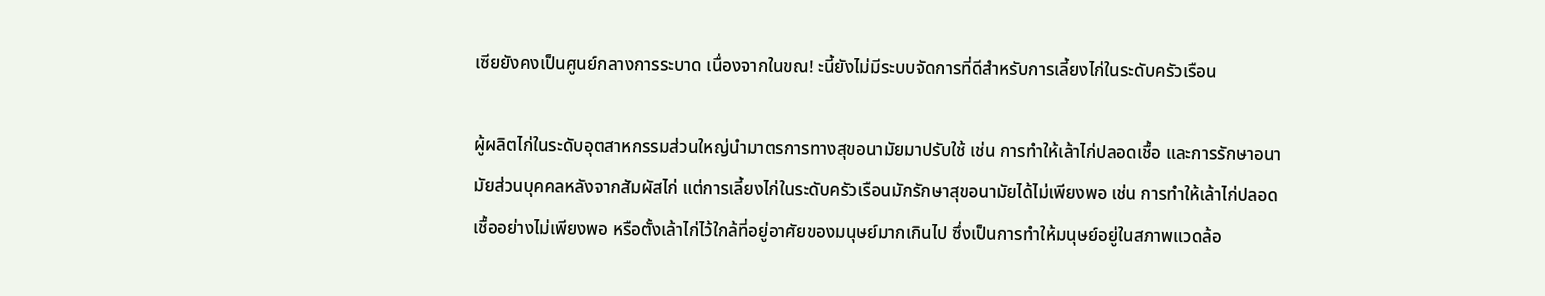เซียยังคงเป็นศูนย์กลางการระบาด เนื่องจากในขณ! ะนี้ยังไม่มีระบบจัดการที่ดีสำหรับการเลี้ยงไก่ในระดับครัวเรือน

ผู้ผลิตไก่ในระดับอุตสาหกรรมส่วนใหญ่นำมาตรการทางสุขอนามัยมาปรับใช้ เช่น การทำให้เล้าไก่ปลอดเชื้อ และการรักษาอนามัยส่วนบุคคลหลังจากสัมผัสไก่ แต่การเลี้ยงไก่ในระดับครัวเรือนมักรักษาสุขอนามัยได้ไม่เพียงพอ เช่น การทำให้เล้าไก่ปลอดเชื้ออย่างไม่เพียงพอ หรือตั้งเล้าไก่ไว้ใกล้ที่อยู่อาศัยของมนุษย์มากเกินไป ซึ่งเป็นการทำให้มนุษย์อยู่ในสภาพแวดล้อ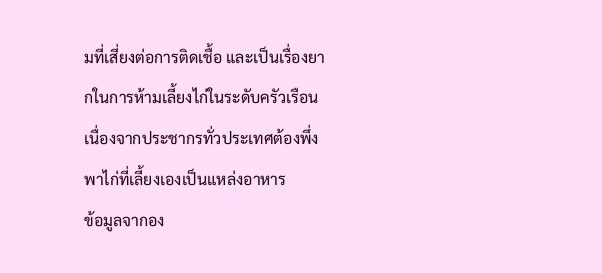มที่เสี่ยงต่อการติดเชื้อ และเป็นเรื่องยากในการห้ามเลี้ยงไก่ในระดับครัวเรือนเนื่องจากประชากรทั่วประเทศต้องพึ่งพาไก่ที่เลี้ยงเองเป็นแหล่งอาหาร
ข้อมูลจากอง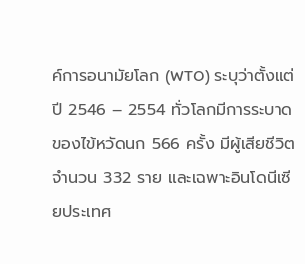ค์การอนามัยโลก (WTO) ระบุว่าตั้งแต่ปี 2546 – 2554 ทั่วโลกมีการระบาดของไข้หวัดนก 566 ครั้ง มีผู้เสียชีวิตจำนวน 332 ราย และเฉพาะอินโดนีเซียประเทศ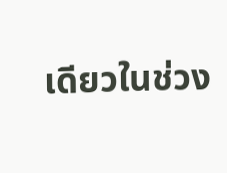เดียวในช่วง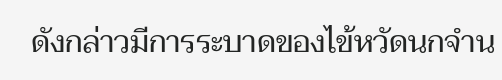ดังกล่าวมีการระบาดของไข้หวัดนกจำน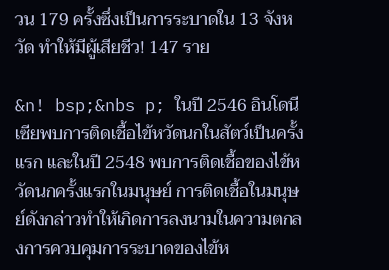วน 179 ครั้งซึ่งเป็นการระบาดใน 13 จังหวัด ทำให้มีผู้เสียชีว! 147 ราย

&n! bsp;&nbs p; ในปี 2546 อินโดนีเซียพบการติดเชื้อไข้หวัดนกในสัตว์เป็นครั้งแรก และในปี 2548 พบการติดเชื้อของไข้หวัดนกครั้งแรกในมนุษย์ การติดเชื้อในมนุษย์ดังกล่าวทำให้เกิดการลงนามในความตกลงการควบคุมการระบาดของไข้ห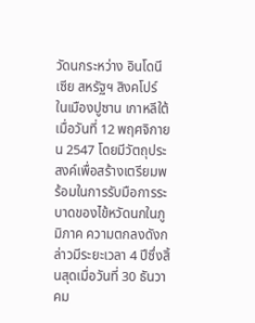วัดนกระหว่าง อินโดนีเซีย สหรัฐฯ สิงคโปร์ ในเมืองปูซาน เกาหลีใต้ เมื่อวันที่ 12 พฤศจิกายน 2547 โดยมีวัตถุประสงค์เพื่อสร้างเตรียมพร้อมในการรับมือการระบาดของไข้หวัดนกในภูมิภาค ความตกลงดังกล่าวมีระยะเวลา 4 ปีซึ่งสิ้นสุดเมื่อวันที่ 30 ธันวาคม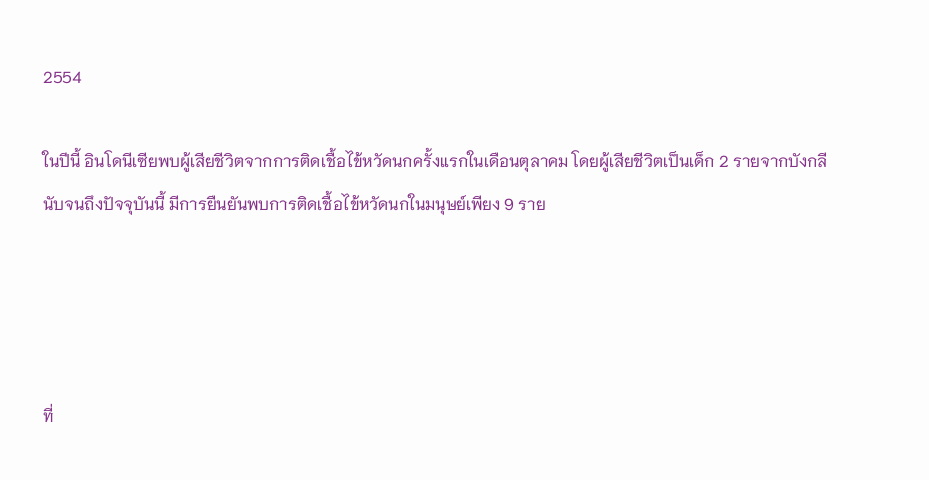2554

ในปีนี้ อินโดนีเซียพบผู้เสียชีวิตจากการติดเชื้อไข้หวัดนกครั้งแรกในเดือนตุลาคม โดยผู้เสียชีวิตเป็นเด็ก 2 รายจากบังกลี นับจนถึงปัจจุบันนี้ มีการยืนยันพบการติดเชื้อไข้หวัดนกในมนุษย์เพียง 9 ราย




ที่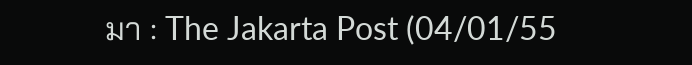มา : The Jakarta Post (04/01/55